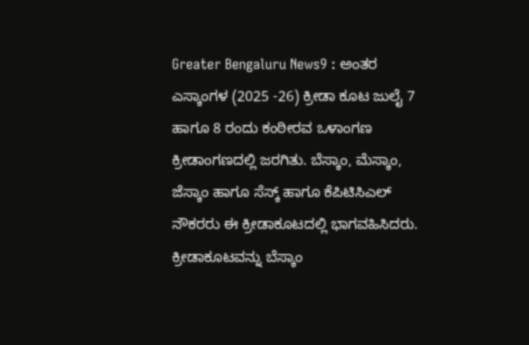Greater Bengaluru News9 : ಅಂತರ ಎಸ್ಕಾಂಗಳ (2025 -26) ಕ್ರೀಡಾ ಕೂಟ ಜುಲೈ 7 ಹಾಗೂ 8 ರಂದು ಕಂಠೀರವ ಒಳಾಂಗಣ ಕ್ರೀಡಾಂಗಣದಲ್ಲಿ ಜರಗಿತು. ಬೆಸ್ಕಾಂ, ಮೆಸ್ಕಾಂ, ಜೆಸ್ಕಾಂ ಹಾಗೂ ಸೆಸ್ಕ್ ಹಾಗೂ ಕೆಪಿಟಿಸಿಎಲ್ ನೌಕರರು ಈ ಕ್ರೀಡಾಕೂಟದಲ್ಲಿ ಭಾಗವಹಿಸಿದರು. ಕ್ರೀಡಾಕೂಟವನ್ನು ಬೆಸ್ಕಾಂ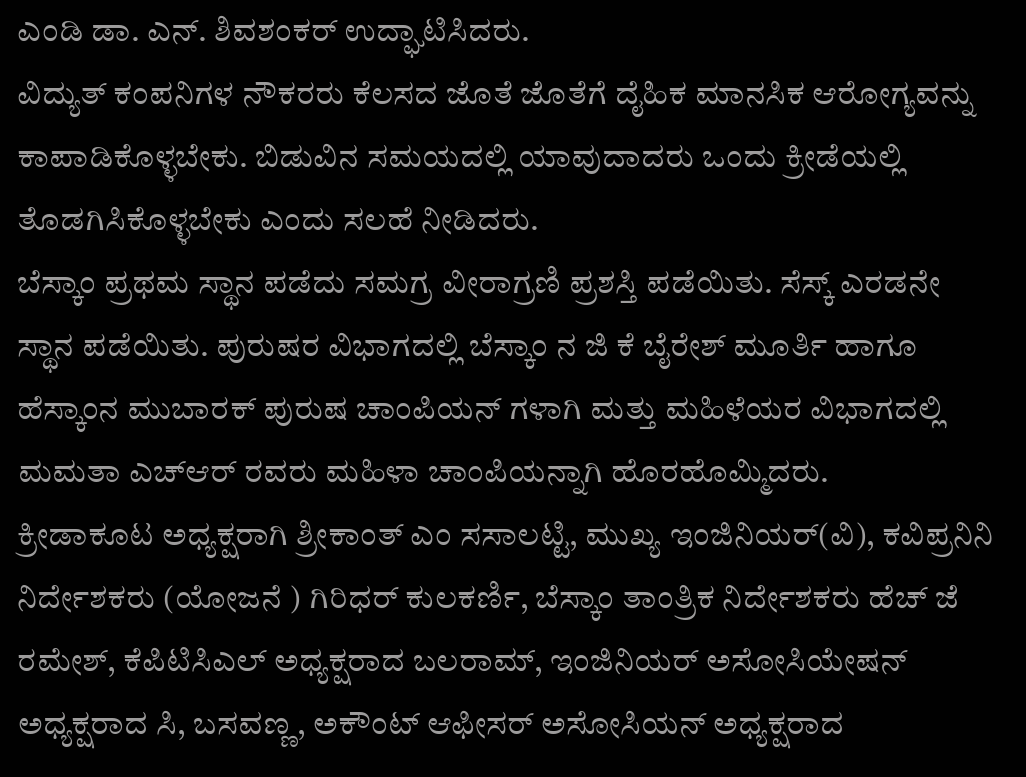ಎಂಡಿ ಡಾ. ಎನ್. ಶಿವಶಂಕರ್ ಉದ್ಘಾಟಿಸಿದರು.
ವಿದ್ಯುತ್ ಕಂಪನಿಗಳ ನೌಕರರು ಕೆಲಸದ ಜೊತೆ ಜೊತೆಗೆ ದೈಹಿಕ ಮಾನಸಿಕ ಆರೋಗ್ಯವನ್ನು ಕಾಪಾಡಿಕೊಳ್ಳಬೇಕು. ಬಿಡುವಿನ ಸಮಯದಲ್ಲಿ ಯಾವುದಾದರು ಒಂದು ಕ್ರೀಡೆಯಲ್ಲಿ ತೊಡಗಿಸಿಕೊಳ್ಳಬೇಕು ಎಂದು ಸಲಹೆ ನೀಡಿದರು.
ಬೆಸ್ಕಾಂ ಪ್ರಥಮ ಸ್ಥಾನ ಪಡೆದು ಸಮಗ್ರ ವೀರಾಗ್ರಣಿ ಪ್ರಶಸ್ತಿ ಪಡೆಯಿತು. ಸೆಸ್ಕ್ ಎರಡನೇ ಸ್ಥಾನ ಪಡೆಯಿತು. ಪುರುಷರ ವಿಭಾಗದಲ್ಲಿ ಬೆಸ್ಕಾಂ ನ ಜಿ ಕೆ ಬೈರೇಶ್ ಮೂರ್ತಿ ಹಾಗೂ ಹೆಸ್ಕಾಂನ ಮುಬಾರಕ್ ಪುರುಷ ಚಾಂಪಿಯನ್ ಗಳಾಗಿ ಮತ್ತು ಮಹಿಳೆಯರ ವಿಭಾಗದಲ್ಲಿ ಮಮತಾ ಎಚ್ಆರ್ ರವರು ಮಹಿಳಾ ಚಾಂಪಿಯನ್ನಾಗಿ ಹೊರಹೊಮ್ಮಿದರು.
ಕ್ರೀಡಾಕೂಟ ಅಧ್ಯಕ್ಷರಾಗಿ ಶ್ರೀಕಾಂತ್ ಎಂ ಸಸಾಲಟ್ಟಿ, ಮುಖ್ಯ ಇಂಜಿನಿಯರ್(ವಿ), ಕವಿಪ್ರನಿನಿ ನಿರ್ದೇಶಕರು (ಯೋಜನೆ ) ಗಿರಿಧರ್ ಕುಲಕರ್ಣಿ, ಬೆಸ್ಕಾಂ ತಾಂತ್ರಿಕ ನಿರ್ದೇಶಕರು ಹೆಚ್ ಜೆ ರಮೇಶ್, ಕೆಪಿಟಿಸಿಎಲ್ ಅಧ್ಯಕ್ಷರಾದ ಬಲರಾಮ್, ಇಂಜಿನಿಯರ್ ಅಸೋಸಿಯೇಷನ್ ಅಧ್ಯಕ್ಷರಾದ ಸಿ, ಬಸವಣ್ಣ, ಅಕೌಂಟ್ ಆಫೀಸರ್ ಅಸೋಸಿಯನ್ ಅಧ್ಯಕ್ಷರಾದ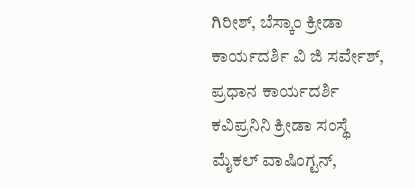ಗಿರೀಶ್, ಬೆಸ್ಕಾಂ ಕ್ರೀಡಾ ಕಾರ್ಯದರ್ಶಿ ವಿ ಜಿ ಸರ್ವೇಶ್, ಪ್ರಧಾನ ಕಾರ್ಯದರ್ಶಿ ಕವಿಪ್ರನಿನಿ ಕ್ರೀಡಾ ಸಂಸ್ಥೆ ಮೈಕಲ್ ವಾಷಿಂಗ್ಟನ್,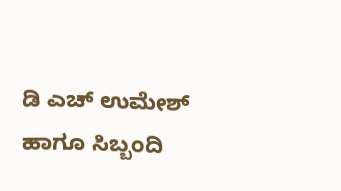ಡಿ ಎಚ್ ಉಮೇಶ್ ಹಾಗೂ ಸಿಬ್ಬಂದಿ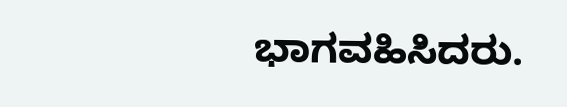ಭಾಗವಹಿಸಿದರು.